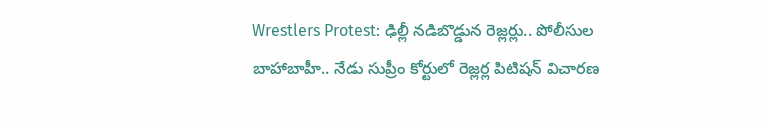Wrestlers Protest: ఢిల్లీ నడిబొడ్డున రెజ్లర్లు.. పోలీసుల బాహాబాహీ.. నేడు సుప్రీం కోర్టులో రెజ్లర్ల పిటిషన్ విచారణ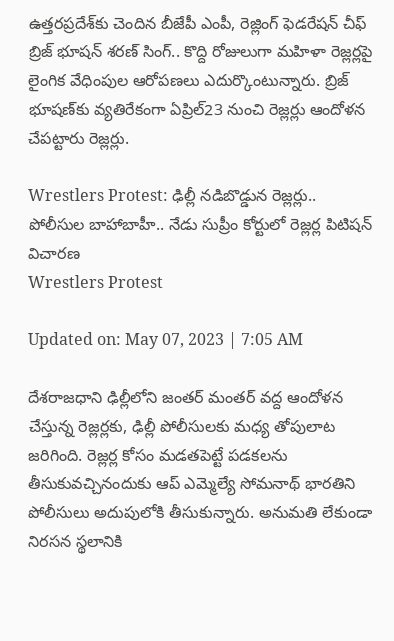ఉత్తరప్రదేశ్‌కు చెందిన బీజేపీ ఎంపీ, రెజ్లింగ్ ఫెడరేషన్ చీఫ్ బ్రిజ్ భూషన్ శరణ్ సింగ్‌.. కొద్ది రోజులుగా మహిళా రెజ్లర్లపై లైంగిక వేధింపుల ఆరోపణలు ఎదుర్కొంటున్నారు. బ్రిజ్ భూషణ్‌కు వ్యతిరేకంగా ఏప్రిల్23 నుంచి రెజ్లర్లు ఆందోళన చేపట్టారు రెజ్లర్లు.

Wrestlers Protest: ఢిల్లీ నడిబొడ్డున రెజ్లర్లు.. పోలీసుల బాహాబాహీ.. నేడు సుప్రీం కోర్టులో రెజ్లర్ల పిటిషన్ విచారణ
Wrestlers Protest

Updated on: May 07, 2023 | 7:05 AM

దేశరాజధాని ఢిల్లీలోని జంతర్ మంతర్ వద్ద ఆందోళన చేస్తున్న రెజ్లర్లకు, ఢిల్లీ పోలీసులకు మధ్య తోపులాట జరిగింది. రెజ్లర్ల కోసం మడతపెట్టే పడకలను తీసుకువచ్చినందుకు ఆప్ ఎమ్మెల్యే సోమనాథ్ భారతిని పోలీసులు అదుపులోకి తీసుకున్నారు. అనుమతి లేకుండా నిరసన స్థలానికి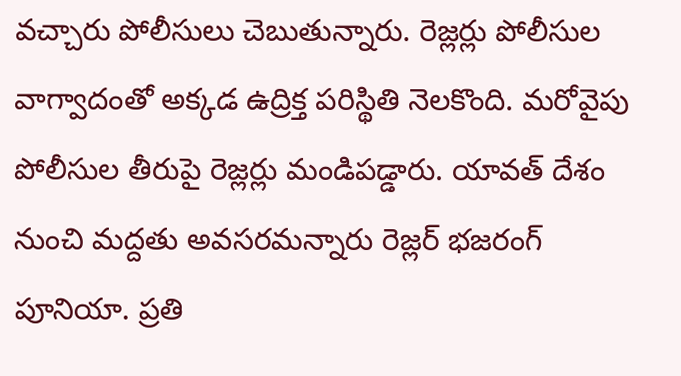వచ్చారు పోలీసులు చెబుతున్నారు. రెజ్లర్లు పోలీసుల వాగ్వాదంతో అక్కడ ఉద్రిక్త పరిస్థితి నెలకొంది. మరోవైపు పోలీసుల తీరుపై రెజ్లర్లు మండిపడ్డారు. యావత్ దేశం నుంచి మద్దతు అవసరమన్నారు రెజ్లర్ భజరంగ్ పూనియా. ప్రతి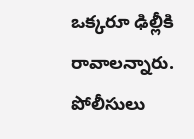ఒక్కరూ ఢిల్లీకి రావాలన్నారు. పోలీసులు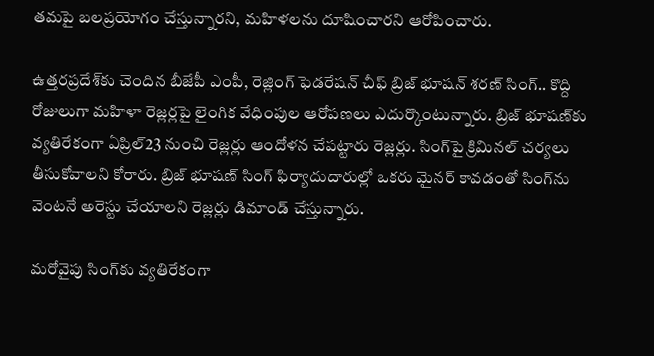తమపై బలప్రయోగం చేస్తున్నారని, మహిళలను దూషించారని ఆరోపించారు.

ఉత్తరప్రదేశ్‌కు చెందిన బీజేపీ ఎంపీ, రెజ్లింగ్ ఫెడరేషన్ చీఫ్ బ్రిజ్ భూషన్ శరణ్ సింగ్‌.. కొద్ది రోజులుగా మహిళా రెజ్లర్లపై లైంగిక వేధింపుల ఆరోపణలు ఎదుర్కొంటున్నారు. బ్రిజ్ భూషణ్‌కు వ్యతిరేకంగా ఏప్రిల్23 నుంచి రెజ్లర్లు ఆందోళన చేపట్టారు రెజ్లర్లు. సింగ్‌పై క్రిమినల్ చర్యలు తీసుకోవాలని కోరారు. బ్రిజ్ భూషణ్ సింగ్ ఫిర్యాదుదారుల్లో ఒకరు మైనర్ కావడంతో సింగ్‌ను వెంటనే అరెస్టు చేయాలని రెజ్లర్లు డిమాండ్ చేస్తున్నారు.

మరోవైపు సింగ్‌కు వ్యతిరేకంగా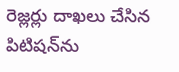రెజ్లర్లు దాఖలు చేసిన పిటిషన్‌ను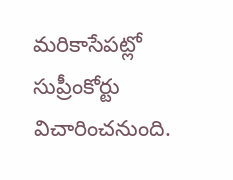మరికాసేపట్లో సుప్రీంకోర్టు విచారించనుంది.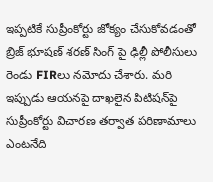ఇప్పటికే సుప్రీంకోర్టు జోక్యం చేసుకోవడంతో బ్రిజ్ భూషణ్ శరణ్ సింగ్ పై ఢిల్లీ పోలీసులు రెండు FIRలు నమోదు చేశారు. మరి ఇప్పుడు ఆయనపై దాఖలైన పిటిషన్‌పై సుప్రీంకోర్టు విచారణ తర్వాత పరిణామాలు ఎంటనేది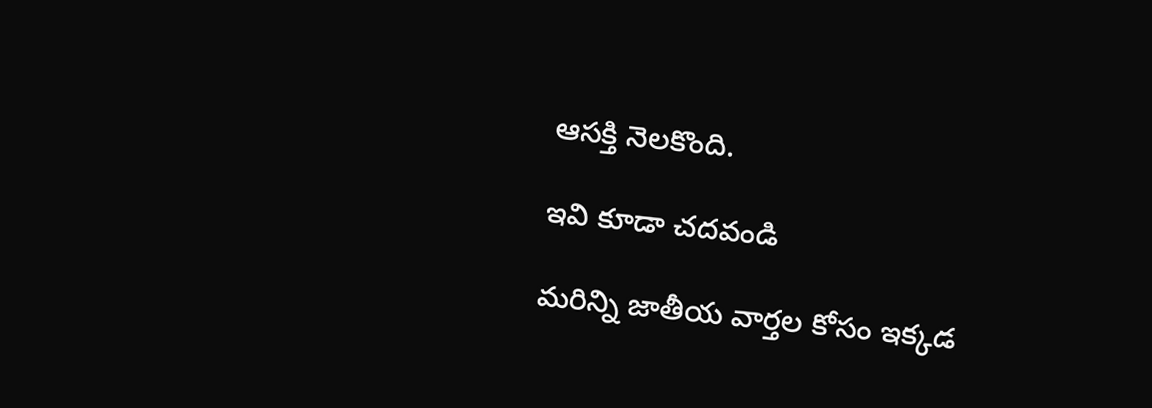ఆసక్తి నెలకొంది.

ఇవి కూడా చదవండి

మరిన్ని జాతీయ వార్తల కోసం ఇక్కడ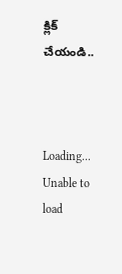క్లిక్ చేయండి..



Loading...
Unable to load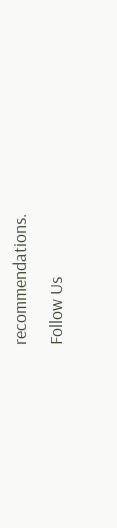recommendations.
Follow Us